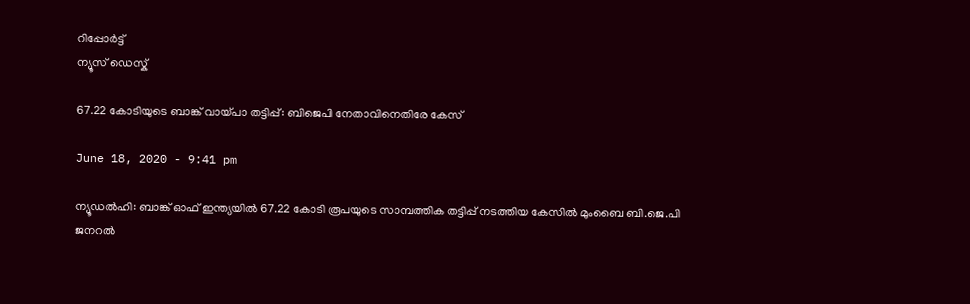റിപ്പോര്‍ട്ട്
ന്യൂസ് ഡെസ്ക്

67.22 കോടിയുടെ ബാങ്ക് വായ്പാ തട്ടിപ്പ്: ബിജെപി നേതാവിനെതിരേ കേസ്

June 18, 2020 - 9:41 pm

ന്യൂഡല്‍ഹി: ബാങ്ക് ഓഫ് ഇന്ത്യയില്‍ 67.22 കോടി രൂപയുടെ സാമ്പത്തിക തട്ടിപ്പ് നടത്തിയ കേസില്‍ മുംബൈ ബി.ജെ.പി ജനറല്‍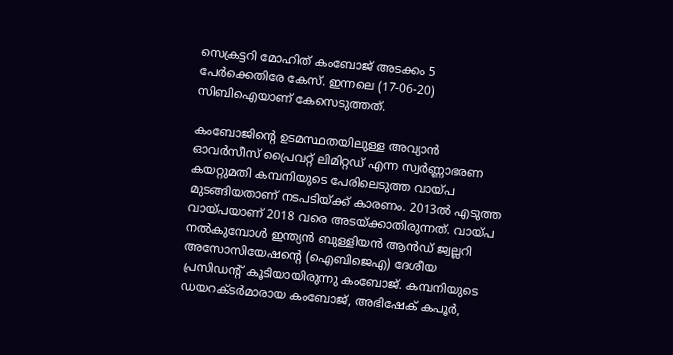സെക്രട്ടറി മോഹിത് കംബോജ് അടക്കം 5 പേര്‍ക്കെതിരേ കേസ്. ഇന്നലെ (17-06-20) സിബിഐയാണ് കേസെടുത്തത്.

കംബോജിന്റെ ഉടമസ്ഥതയിലുള്ള അവ്യാന്‍ ഓവര്‍സീസ് പ്രൈവറ്റ് ലിമിറ്റഡ് എന്ന സ്വര്‍ണ്ണാഭരണ കയറ്റുമതി കമ്പനിയുടെ പേരിലെടുത്ത വായ്പ മുടങ്ങിയതാണ് നടപടിയ്ക്ക് കാരണം. 2013ല്‍ എടുത്ത വായ്പയാണ് 2018 വരെ അടയ്ക്കാതിരുന്നത്. വായ്പ നല്‍കുമ്പോള്‍ ഇന്ത്യന്‍ ബുള്ളിയന്‍ ആന്‍ഡ് ജ്വല്ലറി അസോസിയേഷന്റെ (ഐബിജെഎ) ദേശീയ പ്രസിഡന്റ് കൂടിയായിരുന്നു കംബോജ്. കമ്പനിയുടെ ഡയറക്ടര്‍മാരായ കംബോജ്, അഭിഷേക് കപൂര്‍,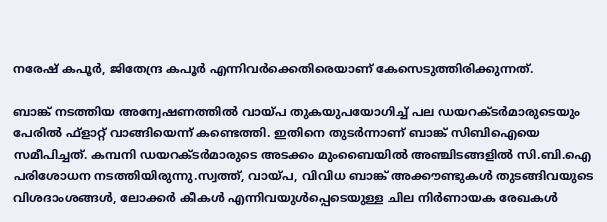നരേഷ് കപൂര്‍, ജിതേന്ദ്ര കപൂര്‍ എന്നിവര്‍ക്കെതിരെയാണ് കേസെടുത്തിരിക്കുന്നത്.

ബാങ്ക് നടത്തിയ അന്വേഷണത്തില്‍ വായ്പ തുകയുപയോഗിച്ച് പല ഡയറക്ടര്‍മാരുടെയും പേരില്‍ ഫ്‌ളാറ്റ്‌ വാങ്ങിയെന്ന് കണ്ടെത്തി. ഇതിനെ തുടര്‍ന്നാണ് ബാങ്ക് സിബിഐയെ സമീപിച്ചത്. കമ്പനി ഡയറക്ടര്‍മാരുടെ അടക്കം മുംബൈയില്‍ അഞ്ചിടങ്ങളില്‍ സി.ബി.ഐ പരിശോധന നടത്തിയിരുന്നു.സ്വത്ത്, വായ്പ, വിവിധ ബാങ്ക് അക്കൗണ്ടുകള്‍ തുടങ്ങിവയുടെ വിശദാംശങ്ങള്‍, ലോക്കര്‍ കീകള്‍ എന്നിവയുള്‍പ്പെടെയുള്ള ചില നിര്‍ണായക രേഖകള്‍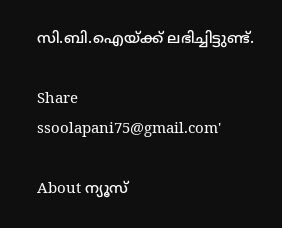സി.ബി.ഐയ്ക്ക് ലഭിച്ചിട്ടുണ്ട്.

Share
ssoolapani75@gmail.com'

About ന്യൂസ്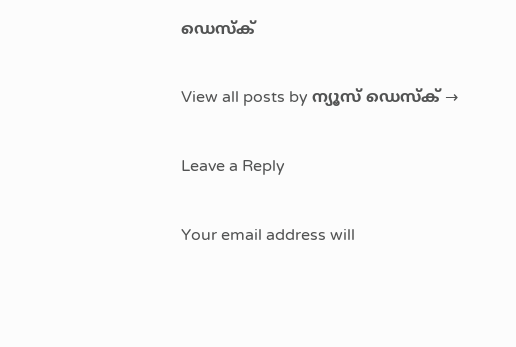ഡെസ്ക്

View all posts by ന്യൂസ് ഡെസ്ക് →

Leave a Reply

Your email address will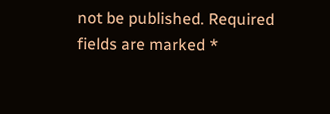not be published. Required fields are marked *